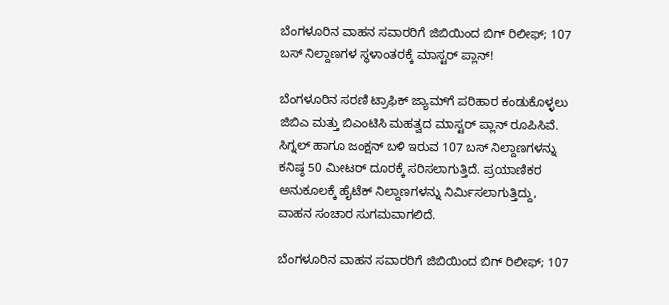ಬೆಂಗಳೂರಿನ ವಾಹನ ಸವಾರರಿಗೆ ಜಿಬಿಯಿಂದ ಬಿಗ್ ರಿಲೀಫ್; 107 ಬಸ್ ನಿಲ್ದಾಣಗಳ ಸ್ಥಳಾಂತರಕ್ಕೆ ಮಾಸ್ಟರ್ ಪ್ಲಾನ್!

ಬೆಂಗಳೂರಿನ ಸರಣಿ ಟ್ರಾಫಿಕ್ ಜ್ಯಾಮ್‌ಗೆ ಪರಿಹಾರ ಕಂಡುಕೊಳ್ಳಲು ಜಿಬಿಎ ಮತ್ತು ಬಿಎಂಟಿಸಿ ಮಹತ್ವದ ಮಾಸ್ಟರ್ ಪ್ಲಾನ್ ರೂಪಿಸಿವೆ. ಸಿಗ್ನಲ್ ಹಾಗೂ ಜಂಕ್ಷನ್ ಬಳಿ ಇರುವ 107 ಬಸ್ ನಿಲ್ದಾಣಗಳನ್ನು ಕನಿಷ್ಠ 50 ಮೀಟರ್ ದೂರಕ್ಕೆ ಸರಿಸಲಾಗುತ್ತಿದೆ. ಪ್ರಯಾಣಿಕರ ಅನುಕೂಲಕ್ಕೆ ಹೈಟೆಕ್ ನಿಲ್ದಾಣಗಳನ್ನು ನಿರ್ಮಿಸಲಾಗುತ್ತಿದ್ದು, ವಾಹನ ಸಂಚಾರ ಸುಗಮವಾಗಲಿದೆ.

ಬೆಂಗಳೂರಿನ ವಾಹನ ಸವಾರರಿಗೆ ಜಿಬಿಯಿಂದ ಬಿಗ್ ರಿಲೀಫ್; 107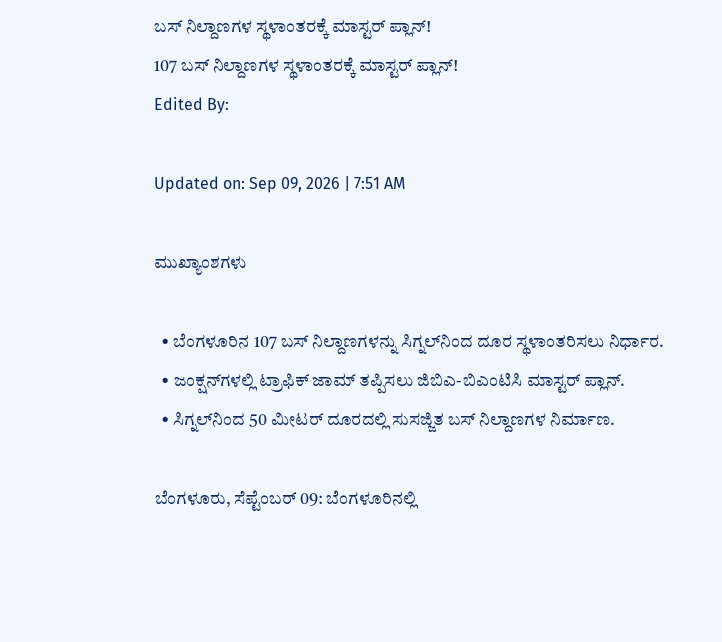ಬಸ್ ನಿಲ್ದಾಣಗಳ ಸ್ಥಳಾಂತರಕ್ಕೆ ಮಾಸ್ಟರ್ ಪ್ಲಾನ್!
107 ಬಸ್ ನಿಲ್ದಾಣಗಳ ಸ್ಥಳಾಂತರಕ್ಕೆ ಮಾಸ್ಟರ್ ಪ್ಲಾನ್!
Edited By:

Updated on: Sep 09, 2026 | 7:51 AM

ಮುಖ್ಯಾಂಶಗಳು

  • ಬೆಂಗಳೂರಿನ 107 ಬಸ್ ನಿಲ್ದಾಣಗಳನ್ನು ಸಿಗ್ನಲ್‌ನಿಂದ ದೂರ ಸ್ಥಳಾಂತರಿಸಲು ನಿರ್ಧಾರ.
  • ಜಂಕ್ಷನ್‌ಗಳಲ್ಲಿ ಟ್ರಾಫಿಕ್ ಜಾಮ್ ತಪ್ಪಿಸಲು ಜಿಬಿಎ-ಬಿಎಂಟಿಸಿ ಮಾಸ್ಟರ್ ಪ್ಲಾನ್.
  • ಸಿಗ್ನಲ್‌ನಿಂದ 50 ಮೀಟರ್ ದೂರದಲ್ಲಿ ಸುಸಜ್ಜಿತ ಬಸ್ ನಿಲ್ದಾಣಗಳ ನಿರ್ಮಾಣ.

ಬೆಂಗಳೂರು, ಸೆಪ್ಟೆಂಬರ್ 09: ಬೆಂಗಳೂರಿನಲ್ಲಿ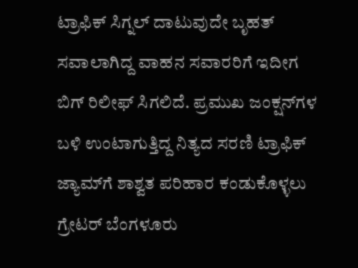ಟ್ರಾಫಿಕ್ ಸಿಗ್ನಲ್ ದಾಟುವುದೇ ಬೃಹತ್ ಸವಾಲಾಗಿದ್ದ ವಾಹನ ಸವಾರರಿಗೆ ಇದೀಗ ಬಿಗ್ ರಿಲೀಫ್ ಸಿಗಲಿದೆ. ಪ್ರಮುಖ ಜಂಕ್ಷನ್‌ಗಳ ಬಳಿ ಉಂಟಾಗುತ್ತಿದ್ದ ನಿತ್ಯದ ಸರಣಿ ಟ್ರಾಫಿಕ್ ಜ್ಯಾಮ್‌ಗೆ ಶಾಶ್ವತ ಪರಿಹಾರ ಕಂಡುಕೊಳ್ಳಲು ಗ್ರೇಟರ್ ಬೆಂಗಳೂರು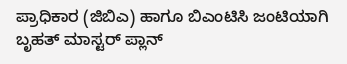ಪ್ರಾಧಿಕಾರ (ಜಿಬಿಎ) ಹಾಗೂ ಬಿಎಂಟಿಸಿ ಜಂಟಿಯಾಗಿ ಬೃಹತ್ ಮಾಸ್ಟರ್ ಪ್ಲಾನ್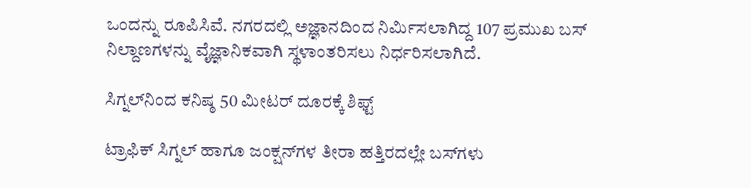ಒಂದನ್ನು ರೂಪಿಸಿವೆ. ನಗರದಲ್ಲಿ ಅಜ್ಞಾನದಿಂದ ನಿರ್ಮಿಸಲಾಗಿದ್ದ 107 ಪ್ರಮುಖ ಬಸ್ ನಿಲ್ದಾಣಗಳನ್ನು ವೈಜ್ಞಾನಿಕವಾಗಿ ಸ್ಥಳಾಂತರಿಸಲು ನಿರ್ಧರಿಸಲಾಗಿದೆ.

ಸಿಗ್ನಲ್‌ನಿಂದ ಕನಿಷ್ಠ 50 ಮೀಟರ್ ದೂರಕ್ಕೆ ಶಿಫ್ಟ್

ಟ್ರಾಫಿಕ್ ಸಿಗ್ನಲ್ ಹಾಗೂ ಜಂಕ್ಷನ್‌ಗಳ ತೀರಾ ಹತ್ತಿರದಲ್ಲೇ ಬಸ್‌ಗಳು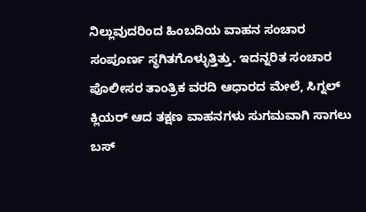ನಿಲ್ಲುವುದರಿಂದ ಹಿಂಬದಿಯ ವಾಹನ ಸಂಚಾರ ಸಂಪೂರ್ಣ ಸ್ಥಗಿತಗೊಳ್ಳುತ್ತಿತ್ತು. ಇದನ್ನರಿತ ಸಂಚಾರ ಪೊಲೀಸರ ತಾಂತ್ರಿಕ ವರದಿ ಆಧಾರದ ಮೇಲೆ, ಸಿಗ್ನಲ್ ಕ್ಲಿಯರ್ ಆದ ತಕ್ಷಣ ವಾಹನಗಳು ಸುಗಮವಾಗಿ ಸಾಗಲು ಬಸ್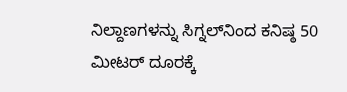ನಿಲ್ದಾಣಗಳನ್ನು ಸಿಗ್ನಲ್‌ನಿಂದ ಕನಿಷ್ಠ 50 ಮೀಟರ್ ದೂರಕ್ಕೆ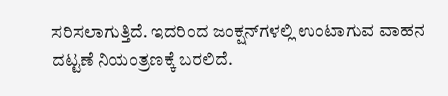ಸರಿಸಲಾಗುತ್ತಿದೆ. ಇದರಿಂದ ಜಂಕ್ಷನ್‌ಗಳಲ್ಲಿ ಉಂಟಾಗುವ ವಾಹನ ದಟ್ಟಣೆ ನಿಯಂತ್ರಣಕ್ಕೆ ಬರಲಿದೆ.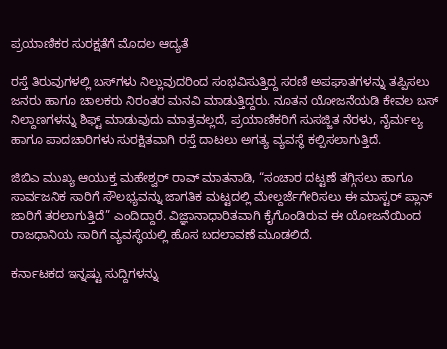ಪ್ರಯಾಣಿಕರ ಸುರಕ್ಷತೆಗೆ ಮೊದಲ ಆದ್ಯತೆ

ರಸ್ತೆ ತಿರುವುಗಳಲ್ಲಿ ಬಸ್‌ಗಳು ನಿಲ್ಲುವುದರಿಂದ ಸಂಭವಿಸುತ್ತಿದ್ದ ಸರಣಿ ಅಪಘಾತಗಳನ್ನು ತಪ್ಪಿಸಲು ಜನರು ಹಾಗೂ ಚಾಲಕರು ನಿರಂತರ ಮನವಿ ಮಾಡುತ್ತಿದ್ದರು. ನೂತನ ಯೋಜನೆಯಡಿ ಕೇವಲ ಬಸ್ ನಿಲ್ದಾಣಗಳನ್ನು ಶಿಫ್ಟ್ ಮಾಡುವುದು ಮಾತ್ರವಲ್ಲದೆ, ಪ್ರಯಾಣಿಕರಿಗೆ ಸುಸಜ್ಜಿತ ನೆರಳು, ನೈರ್ಮಲ್ಯ ಹಾಗೂ ಪಾದಚಾರಿಗಳು ಸುರಕ್ಷಿತವಾಗಿ ರಸ್ತೆ ದಾಟಲು ಅಗತ್ಯ ವ್ಯವಸ್ಥೆ ಕಲ್ಪಿಸಲಾಗುತ್ತಿದೆ.

ಜಿಬಿಎ ಮುಖ್ಯ ಆಯುಕ್ತ ಮಹೇಶ್ವರ್ ರಾವ್ ಮಾತನಾಡಿ, “ಸಂಚಾರ ದಟ್ಟಣೆ ತಗ್ಗಿಸಲು ಹಾಗೂ ಸಾರ್ವಜನಿಕ ಸಾರಿಗೆ ಸೌಲಭ್ಯವನ್ನು ಜಾಗತಿಕ ಮಟ್ಟದಲ್ಲಿ ಮೇಲ್ದರ್ಜೆಗೇರಿಸಲು ಈ ಮಾಸ್ಟರ್ ಪ್ಲಾನ್ ಜಾರಿಗೆ ತರಲಾಗುತ್ತಿದೆ” ಎಂದಿದ್ದಾರೆ. ವಿಜ್ಞಾನಾಧಾರಿತವಾಗಿ ಕೈಗೊಂಡಿರುವ ಈ ಯೋಜನೆಯಿಂದ ರಾಜಧಾನಿಯ ಸಾರಿಗೆ ವ್ಯವಸ್ಥೆಯಲ್ಲಿ ಹೊಸ ಬದಲಾವಣೆ ಮೂಡಲಿದೆ.

ಕರ್ನಾಟಕದ ಇನ್ನಷ್ಟು ಸುದ್ದಿಗಳನ್ನು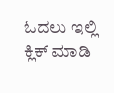ಓದಲು ಇಲ್ಲಿ ಕ್ಲಿಕ್ ಮಾಡಿ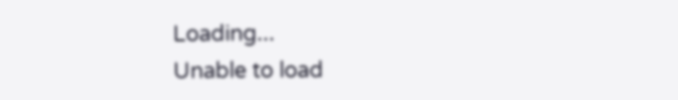Loading...
Unable to load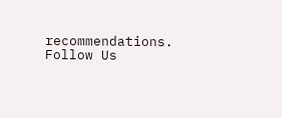recommendations.
Follow Us